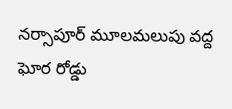నర్సాపూర్ మూలమలుపు వద్ద ఘోర రోడ్డు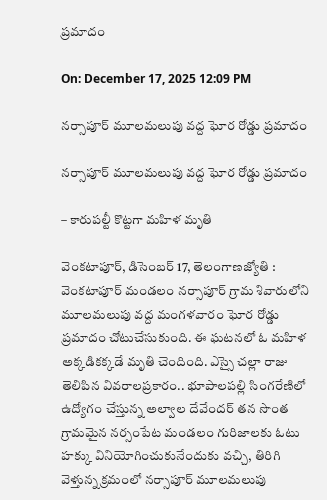ప్రమాదం

On: December 17, 2025 12:09 PM

నర్సాపూర్ మూలమలుపు వద్ద ఘోర రోడ్డు ప్రమాదం

నర్సాపూర్ మూలమలుపు వద్ద ఘోర రోడ్డు ప్రమాదం

– కారుపల్టీ కొట్టగా మహిళ మృతి

వెంకటాపూర్, డిసెంబర్ 17, తెలంగాణజ్యోతి : వెంకటాపూర్ మండలం నర్సాపూర్ గ్రామ శివారులోని మూలమలుపు వద్ద మంగళవారం ఘోర రోడ్డు ప్రమాదం చోటుచేసుకుంది. ఈ ఘటనలో ఓ మహిళ అక్కడికక్కడే మృతి చెందింది. ఎస్సై చల్లా రాజు తెలిపిన వివరాలప్రకారం.. భూపాలపల్లి సింగరేణిలో ఉద్యోగం చేస్తున్న అల్వాల దేవేందర్ తన సొంత గ్రామమైన నర్సంపేట మండలం గురిజాలకు ఓటు హక్కు వినియోగించుకునేందుకు వచ్చి, తిరిగి వెళ్తున్న క్రమంలో నర్సాపూర్ మూలమలుపు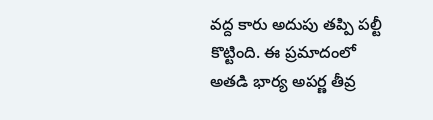వద్ద కారు అదుపు తప్పి పల్టీ కొట్టింది. ఈ ప్రమాదంలో అతడి భార్య అపర్ణ తీవ్ర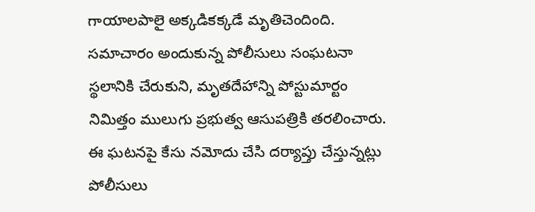గాయాలపాలై అక్కడికక్కడే మృతిచెందింది. సమాచారం అందుకున్న పోలీసులు సంఘటనా స్థలానికి చేరుకుని, మృతదేహాన్ని పోస్టుమార్టం నిమిత్తం ములుగు ప్రభుత్వ ఆసుపత్రికి తరలించారు. ఈ ఘటనపై కేసు నమోదు చేసి దర్యాప్తు చేస్తున్నట్లు పోలీసులు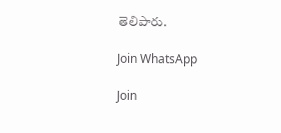తెలిపారు.

Join WhatsApp

Join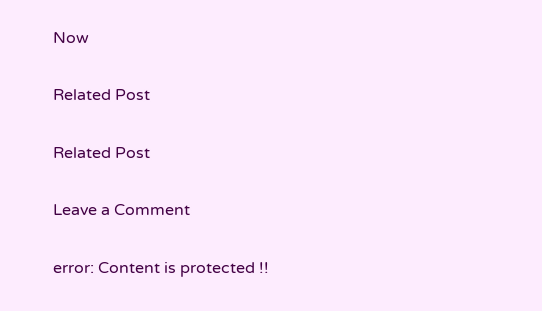Now

Related Post

Related Post

Leave a Comment

error: Content is protected !!